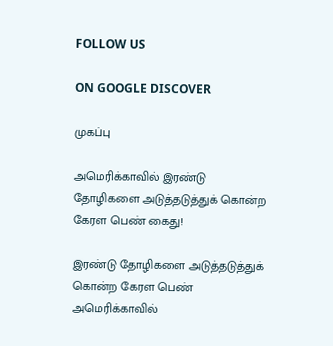FOLLOW US

ON GOOGLE DISCOVER

முகப்பு

அமெரிக்காவில் இரண்டு தோழிகளை அடுத்தடுத்துக் கொன்ற கேரள பெண் கைது!

இரண்டு தோழிகளை அடுத்தடுத்துக் கொன்ற கேரள பெண் அமெரிக்காவில்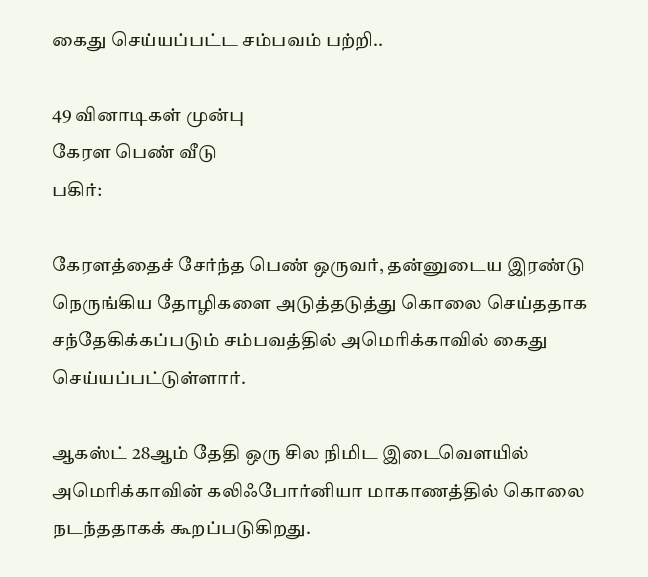கைது செய்யப்பட்ட சம்பவம் பற்றி..

49 வினாடிகள் முன்பு
கேரள பெண் வீடு
பகிர்:

கேரளத்தைச் சேர்ந்த பெண் ஒருவர், தன்னுடைய இரண்டு நெருங்கிய தோழிகளை அடுத்தடுத்து கொலை செய்ததாக சந்தேகிக்கப்படும் சம்பவத்தில் அமெரிக்காவில் கைது செய்யப்பட்டுள்ளார்.

ஆகஸ்ட் 28ஆம் தேதி ஒரு சில நிமிட இடைவௌயில் அமெரிக்காவின் கலிஃபோர்னியா மாகாணத்தில் கொலை நடந்ததாகக் கூறப்படுகிறது.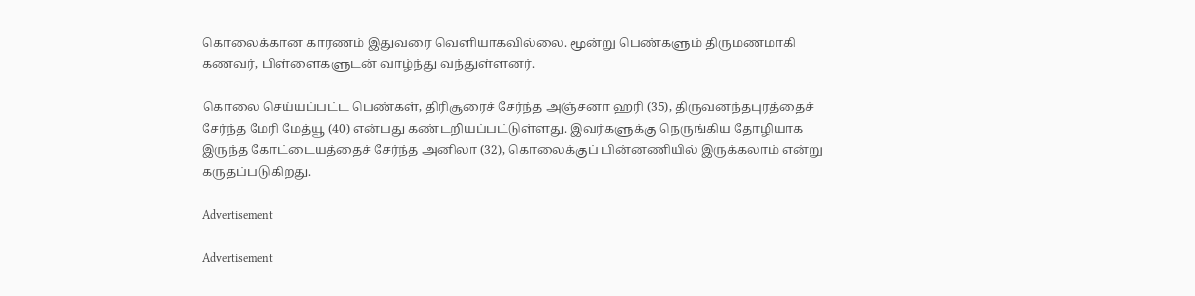கொலைக்கான காரணம் இதுவரை வெளியாகவில்லை. மூன்று பெண்களும் திருமணமாகி கணவர், பிள்ளைகளுடன் வாழ்ந்து வந்துள்ளனர்.

கொலை செய்யப்பட்ட பெண்கள், திரிசூரைச் சேர்ந்த அஞ்சனா ஹரி (35), திருவனந்தபுரத்தைச் சேர்ந்த மேரி மேத்யூ (40) என்பது கண்டறியப்பட்டுள்ளது. இவர்களுக்கு நெருங்கிய தோழியாக இருந்த கோட்டையத்தைச் சேர்ந்த அனிலா (32), கொலைக்குப் பின்னணியில் இருக்கலாம் என்று கருதப்படுகிறது.

Advertisement

Advertisement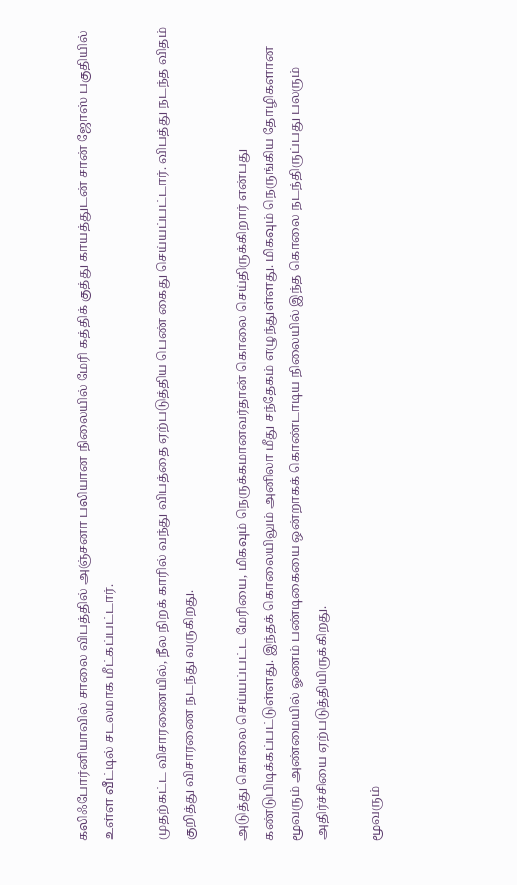கலிஃபோர்னியாவில் சாலை விபத்தில் அஞ்சனா பலியான நிலையில் மேரி கத்திக் குத்து காயத்துடன் சான் ஜோஸ் பகுதியில் உள்ள வீட்டில் சடலமாக மீட்கப்பட்டார்.

முதற்கட்ட விசாரணையில், நீல நிறக் காரில் வந்து விபத்தை ஏற்படுத்திய பெண் கைது செய்யப்பட்டார். விபத்து நடந்த விதம் குறித்து விசாரணை நடந்து வருகிறது.

அடுத்து கொலை செய்யப்பட்ட மேரியை, மிகவும் நெருக்கமானவர்தான் கொலை செய்திருக்கிறார் என்பது கண்டுபிடிக்கப்பட்டுள்ளது. இந்தக் கொலையிலும் அனிலா மீது சந்தேகம் எழுந்துள்ளது. மிகவும் நெருங்கிய தோழிகளான மூவரும் அண்மையில் ஓணம் பண்டிகையை ஒன்றாகக் கொண்டாடிய நிலையில் இந்த கொலை நடந்திருப்பது பலரும் அதிர்ச்சியை ஏற்படுத்தியிருக்கிறது.

மூவரும்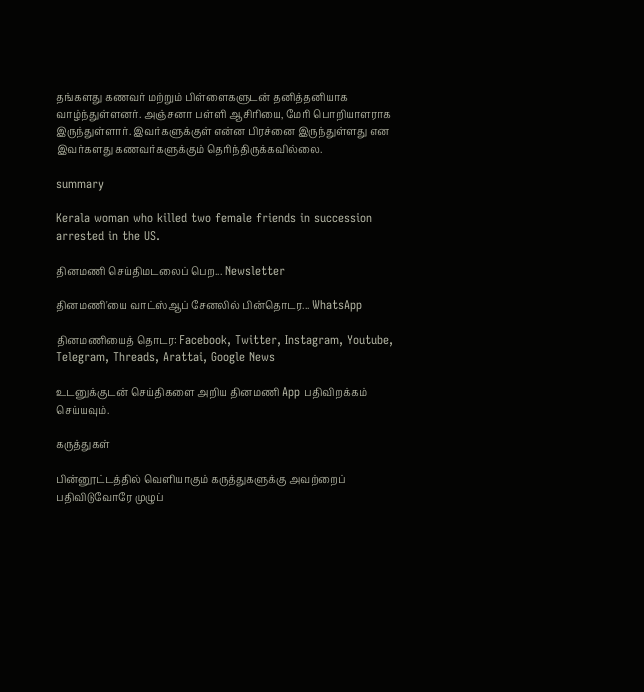தங்களது கணவர் மற்றும் பிள்ளைகளுடன் தனித்தனியாக வாழ்ந்துள்ளனர். அஞ்சனா பள்ளி ஆசிரியை, மேரி பொறியாளராக இருந்துள்ளார். இவர்களுக்குள் என்ன பிரச்னை இருந்துள்ளது என இவர்களது கணவர்களுக்கும் தெரிந்திருக்கவில்லை.

summary

Kerala woman who killed two female friends in succession arrested in the US.

தினமணி செய்திமடலைப் பெற... Newsletter

தினமணி'யை வாட்ஸ்ஆப் சேனலில் பின்தொடர... WhatsApp

தினமணியைத் தொடர: Facebook, Twitter, Instagram, Youtube, Telegram, Threads, Arattai, Google News

உடனுக்குடன் செய்திகளை அறிய தினமணி App பதிவிறக்கம் செய்யவும்.

கருத்துகள்

பின்னூட்டத்தில் வெளியாகும் கருத்துகளுக்கு அவற்றைப் பதிவிடுவோரே முழுப்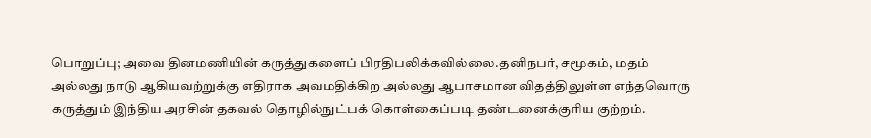பொறுப்பு; அவை தினமணியின் கருத்துகளைப் பிரதிபலிக்கவில்லை.தனிநபர், சமூகம், மதம் அல்லது நாடு ஆகியவற்றுக்கு எதிராக அவமதிக்கிற அல்லது ஆபாசமான விதத்திலுள்ள எந்தவொரு கருத்தும் இந்திய அரசின் தகவல் தொழில்நுட்பக் கொள்கைப்படி தண்டனைக்குரிய குற்றம்.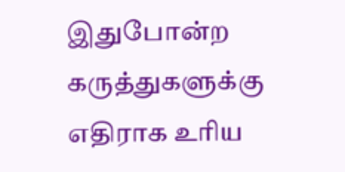இதுபோன்ற கருத்துகளுக்கு எதிராக உரிய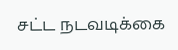சட்ட நடவடிக்கை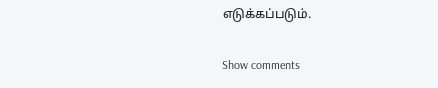எடுக்கப்படும்.

Show comments